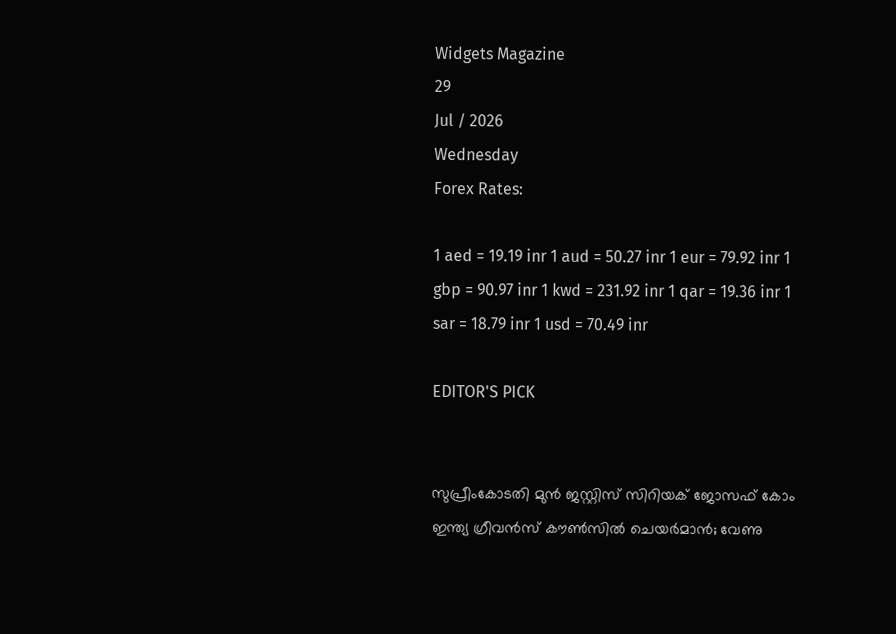Widgets Magazine
29
Jul / 2026
Wednesday
Forex Rates:

1 aed = 19.19 inr 1 aud = 50.27 inr 1 eur = 79.92 inr 1 gbp = 90.97 inr 1 kwd = 231.92 inr 1 qar = 19.36 inr 1 sar = 18.79 inr 1 usd = 70.49 inr

EDITOR'S PICK


സുപ്രീംകോടതി മുൻ ജസ്റ്റിസ് സിറിയക് ജോസഫ് കോം ഇന്ത്യ ഗ്രീവൻസ് കൗൺസിൽ ചെയർമാൻ; വേണു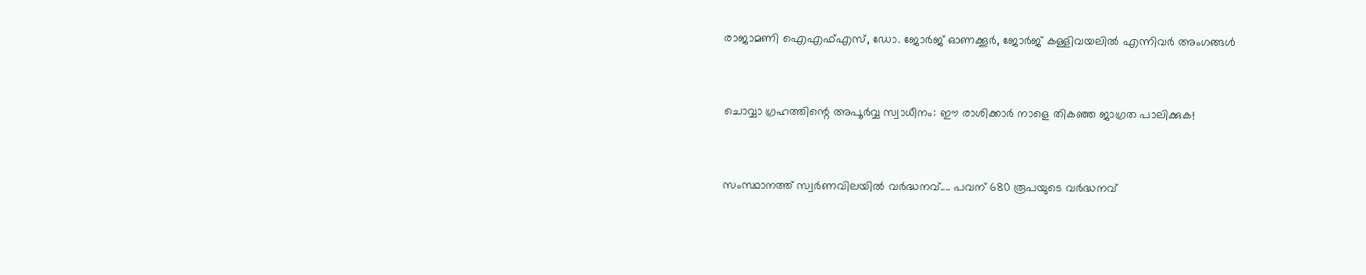രാജാമണി ഐഎഫ്എസ്, ഡോ. ജോർജ് ഓണക്കൂർ, ജോർജ് കള്ളിവയലിൽ എന്നിവർ അംഗങ്ങൾ


ചൊവ്വാ ഗ്രഹത്തിന്റെ അപൂർവ്വ സ്വാധീനം: ഈ രാശിക്കാർ നാളെ തികഞ്ഞ ജാഗ്രത പാലിക്കുക!


സംസ്ഥാനത്ത് സ്വർണവിലയിൽ വർദ്ധനവ്.... പവന് 680 രൂപയുടെ വർദ്ധനവ്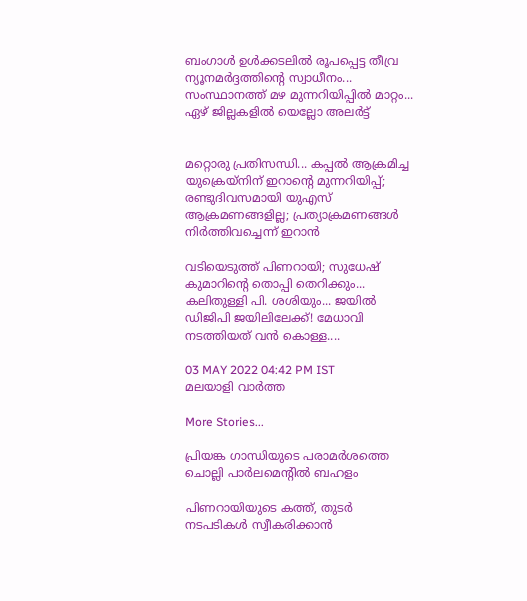ബംഗാൾ ഉൾക്കടലിൽ രൂപപ്പെട്ട തീവ്ര ന്യൂനമർദ്ദത്തിന്റെ സ്വാധീനം... സംസ്ഥാനത്ത് മഴ മുന്നറിയിപ്പിൽ മാറ്റം... ഏഴ് ജില്ലകളിൽ യെല്ലോ അലർട്ട്


മറ്റൊരു പ്രതിസന്ധി... കപ്പൽ ആക്രമിച്ച യുക്രെയ്നിന് ഇറാന്റെ മുന്നറിയിപ്പ്; രണ്ടുദിവസമായി യുഎസ് ആക്രമണങ്ങളില്ല; പ്രത്യാക്രമണങ്ങൾ നിർത്തിവച്ചെന്ന് ഇറാൻ

വടിയെടുത്ത് പിണറായി; സുധേഷ് കുമാറിന്റെ തൊപ്പി തെറിക്കും... കലിതുള്ളി പി. ശശിയും... ജയിൽ ഡിജിപി ജയിലിലേക്ക്! മേധാവി നടത്തിയത് വൻ കൊള്ള....

03 MAY 2022 04:42 PM IST
മലയാളി വാര്‍ത്ത

More Stories...

പ്രിയങ്ക ഗാന്ധിയുടെ പരാമർശത്തെ ചൊല്ലി പാർലമെന്റിൽ ബഹളം

പിണറായിയുടെ കത്ത്, തുടര്‍ നടപടികൾ സ്വീകരിക്കാൻ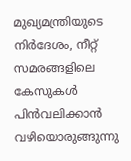മുഖ്യമന്ത്രിയുടെ നിര്‍ദേശം, നീറ്റ് സമരങ്ങളിലെ കേസുകൾ പിൻവലിക്കാൻ വഴിയൊരുങ്ങുന്നു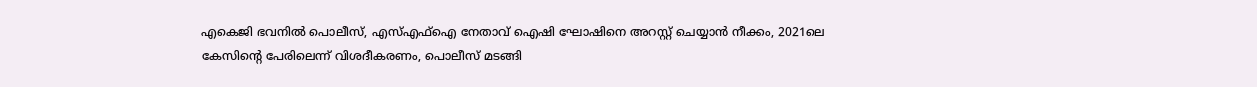എകെജി ഭവനിൽ പൊലീസ്, എസ്എഫ്ഐ നേതാവ് ഐഷി ഘോഷിനെ അറസ്റ്റ് ചെയ്യാൻ നീക്കം, 2021ലെ കേസിന്‍റെ പേരിലെന്ന് വിശദീകരണം, പൊലീസ് മടങ്ങി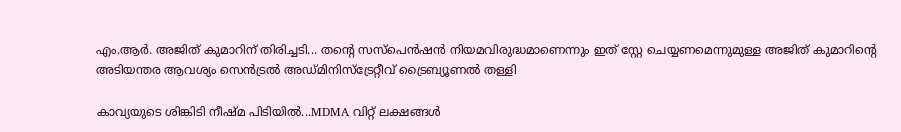എം.ആർ. അജിത് കുമാറിന് തിരിച്ചടി... തന്റെ സസ്പെൻഷൻ നിയമവിരുദ്ധമാണെന്നും ഇത് സ്റ്റേ ചെയ്യണമെന്നുമുള്ള അജിത് കുമാറിന്റെ അടിയന്തര ആവശ്യം സെൻട്രൽ അഡ്മിനിസ്ട്രേറ്റീവ് ട്രൈബ്യൂണൽ തള്ളി

കാവ്യയുടെ ശിങ്കിടി നീഷ്മ പിടിയിൽ...MDMA വിറ്റ് ലക്ഷങ്ങൾ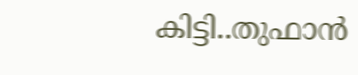കിട്ടി..തുഫാൻ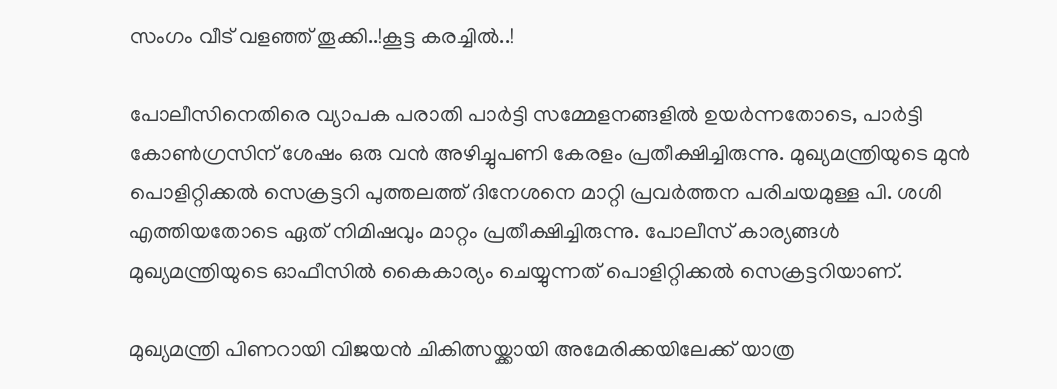സംഗം വീട് വളഞ്ഞ് തൂക്കി..!കൂട്ട കരച്ചിൽ..!

പോലീസിനെതിരെ വ്യാപക പരാതി പാർട്ടി സമ്മേളനങ്ങളിൽ ഉയർന്നതോടെ, പാർട്ടി കോൺഗ്രസിന് ശേഷം ഒരു വൻ അഴിച്ചുപണി കേരളം പ്രതീക്ഷിച്ചിരുന്നു. മുഖ്യമന്ത്രിയുടെ മുൻ പൊളിറ്റിക്കൽ സെക്രട്ടറി പുത്തലത്ത് ദിനേശനെ മാറ്റി പ്രവർത്തന പരിചയമുള്ള പി. ശശി എത്തിയതോടെ ഏത് നിമിഷവും മാറ്റം പ്രതീക്ഷിച്ചിരുന്നു. പോലീസ് കാര്യങ്ങൾ മുഖ്യമന്ത്രിയുടെ ഓഫീസിൽ കൈകാര്യം ചെയ്യുന്നത് പൊളിറ്റിക്കൽ സെക്രട്ടറിയാണ്.

മുഖ്യമന്ത്രി പിണറായി വിജയൻ ചികിത്സയ്ക്കായി അമേരിക്കയിലേക്ക് യാത്ര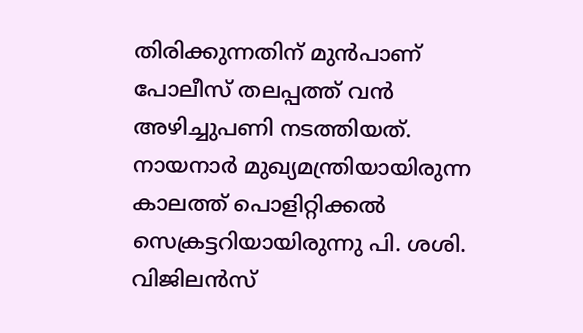തിരിക്കുന്നതിന് മുൻപാണ് പോലീസ് തലപ്പത്ത് വൻ അഴിച്ചുപണി നടത്തിയത്. നായനാർ മുഖ്യമന്ത്രിയായിരുന്ന കാലത്ത് പൊളിറ്റിക്കൽ സെക്രട്ടറിയായിരുന്നു പി. ശശി. വിജിലൻസ്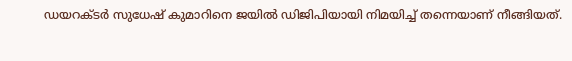ഡയറക്ടർ സുധേഷ് കുമാറിനെ ജയിൽ ഡിജിപിയായി നിമയിച്ച് തന്നെയാണ് നീങ്ങിയത്.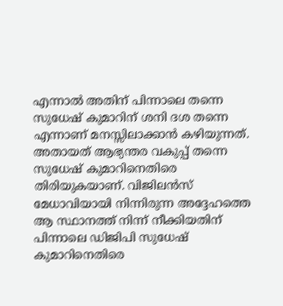എന്നാൽ അതിന് പിന്നാലെ തന്നെ സുധേഷ് കുമാറിന് ശനി ദശ തന്നെ എന്നാണ് മനസ്സിലാക്കാൻ കഴിയുന്നത്. അതായത് ആഭ്യന്തര വകുപ്പ് തന്നെ സുധേഷ് കുമാറിനെതിരെ തിരിയുകയാണ്. വിജിലൻസ് മേധാവിയായി നിന്നിരുന്ന അദ്ദേഹത്തെ ആ സ്ഥാനത്ത് നിന്ന് നീക്കിയതിന് പിന്നാലെ ഡിജിപി സുധേഷ് കുമാറിനെതിരെ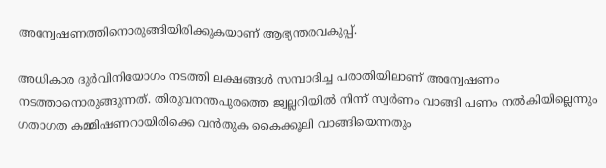അന്വേഷണത്തിനൊരുങ്ങിയിരിക്കുകയാണ് ആഭ്യന്തരവകുപ്പ്.

അധികാര ദുർവിനിയോഗം നടത്തി ലക്ഷങ്ങൾ സമ്പാദിച്ച പരാതിയിലാണ് അന്വേഷണം നടത്താനൊരുങ്ങുന്നത്. തിരുവനന്തപുരത്തെ ജ്വല്ലറിയിൽ നിന്ന് സ്വർണം വാങ്ങി പണം നൽകിയില്ലെന്നും ഗതാഗത കമ്മിഷണറായിരിക്കെ വൻതുക കൈക്കൂലി വാങ്ങിയെന്നതും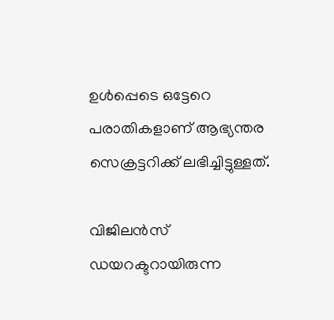ഉൾപ്പെടെ ഒട്ടേറെ പരാതികളാണ് ആഭ്യന്തര സെക്രട്ടറിക്ക് ലഭിച്ചിട്ടുള്ളത്.

വിജിലൻസ് ഡയറക്ടറായിരുന്ന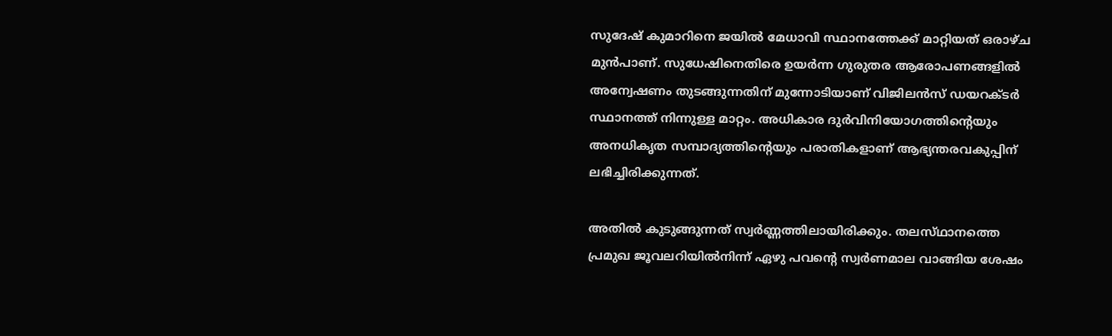സുദേഷ് കുമാറിനെ ജയിൽ മേധാവി സ്ഥാനത്തേക്ക് മാറ്റിയത് ഒരാഴ്ച മുൻപാണ്. സുധേഷിനെതിരെ ഉയർന്ന ഗുരുതര ആരോപണങ്ങളിൽ അന്വേഷണം തുടങ്ങുന്നതിന് മുന്നോടിയാണ് വിജിലൻസ് ഡയറക്ടർ സ്ഥാനത്ത് നിന്നുള്ള മാറ്റം. അധികാര ദുർവിനിയോഗത്തിന്റെയും അനധികൃത സമ്പാദ്യത്തിന്റെയും പരാതികളാണ് ആഭ്യന്തരവകുപ്പിന് ലഭിച്ചിരിക്കുന്നത്.

അതിൽ കുടുങ്ങുന്നത് സ്വർണ്ണത്തിലായിരിക്കും. തലസ്‌ഥാനത്തെ പ്രമുഖ ജൂവലറിയിൽനിന്ന്‌ ഏഴു പവന്റെ സ്വർണമാല വാങ്ങിയ ശേഷം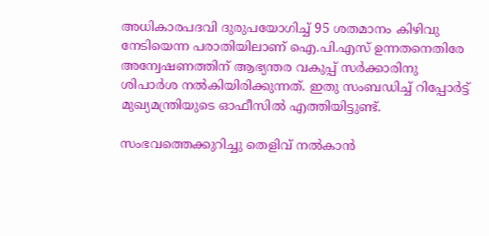അധികാരപദവി ദുരുപയോഗിച്ച്‌ 95 ശതമാനം കിഴിവു നേടിയെന്ന പരാതിയിലാണ് ഐ.പി.എസ്‌ ഉന്നതനെതിരേ അന്വേഷണത്തിന്‌ ആഭ്യന്തര വകുപ്പ്‌ സർക്കാരിനു ശിപാർശ നൽകിയിരിക്കുന്നത്. ഇതു സംബഡിച്ച്‌ റിപ്പോർട്ട്‌ മുഖ്യമന്ത്രിയുടെ ഓഫീസിൽ എത്തിയിട്ടുണ്ട്.

സംഭവത്തെക്കുറിച്ചു തെളിവ്‌ നൽകാൻ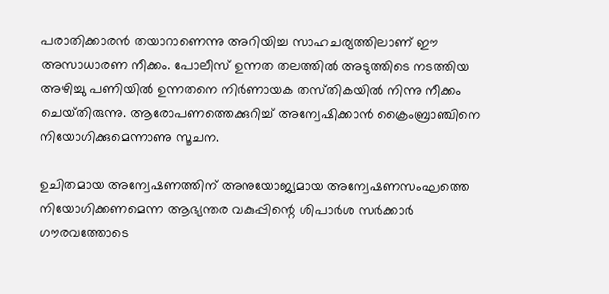പരാതിക്കാരൻ തയാറാണെന്നു അറിയിച്ച സാഹചര്യത്തിലാണ്‌ ഈ അസാധാരണ നീക്കം. പോലീസ്‌ ഉന്നത തലത്തിൽ അടുത്തിടെ നടത്തിയ അഴിച്ചു പണിയിൽ ഉന്നതനെ നിർണായക തസ്‌തികയിൽ നിന്നു നീക്കം ചെയ്‌തിരുന്നു. ആരോപണത്തെക്കുറിച്ച്‌ അന്വേഷിക്കാൻ ക്രൈംബ്രാഞ്ചിനെ നിയോഗിക്കുമെന്നാണു സൂചന.

ഉചിതമായ അന്വേഷണത്തിന്‌ അനുയോജ്യമായ അന്വേഷണസംഘത്തെ നിയോഗിക്കണമെന്ന ആഭ്യന്തര വകുപ്പിന്റെ ശിപാർശ സർക്കാർ ഗൗരവത്തോടെ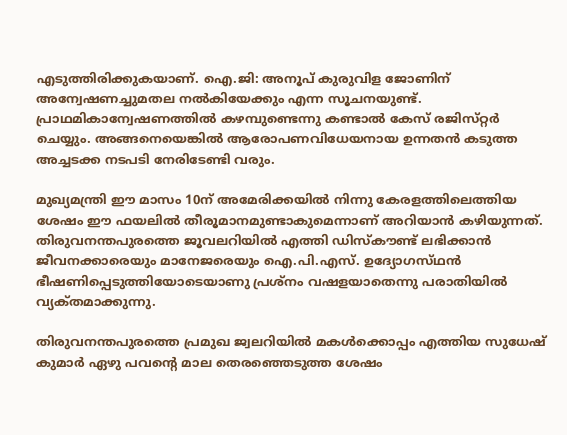എടുത്തിരിക്കുകയാണ്‌. ഐ.ജി: അനൂപ്‌ കുരുവിള ജോണിന്‌ അന്വേഷണച്ചുമതല നൽകിയേക്കും എന്ന സൂചനയുണ്ട്. പ്രാഥമികാന്വേഷണത്തിൽ കഴമ്പുണ്ടെന്നു കണ്ടാൽ കേസ്‌ രജിസ്‌റ്റർ ചെയ്യും. അങ്ങനെയെങ്കിൽ ആരോപണവിധേയനായ ഉന്നതൻ കടുത്ത അച്ചടക്ക നടപടി നേരിടേണ്ടി വരും.

മുഖ്യമന്ത്രി ഈ മാസം 10ന്‌ അമേരിക്കയിൽ നിന്നു കേരളത്തിലെത്തിയ ശേഷം ഈ ഫയലിൽ തീരൂമാനമുണ്ടാകുമെന്നാണ്‌ അറിയാൻ കഴിയുന്നത്. തിരുവനന്തപുരത്തെ ജൂവലറിയിൽ എത്തി ഡിസ്‌കൗണ്ട്‌ ലഭിക്കാൻ ജീവനക്കാരെയും മാനേജരെയും ഐ.പി.എസ്‌. ഉദ്യോഗസ്‌ഥൻ ഭീഷണിപ്പെടുത്തിയോടെയാണു പ്രശ്‌നം വഷളയാതെന്നു പരാതിയിൽ വ്യക്‌തമാക്കുന്നു.

തിരുവനന്തപുരത്തെ പ്രമുഖ ജ്വലറിയിൽ മകൾക്കൊപ്പം എത്തിയ സുധേഷ് കുമാർ ഏഴു പവന്റെ മാല തെരഞ്ഞെടുത്ത ശേഷം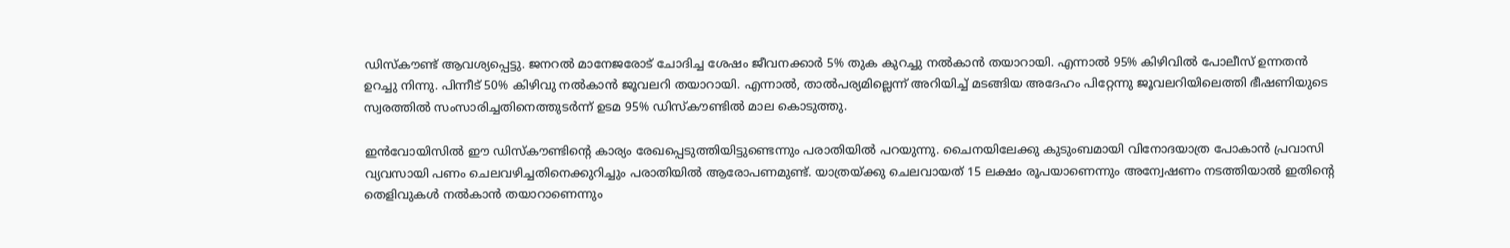ഡിസ്‌കൗണ്ട്‌ ആവശ്യപ്പെട്ടു. ജനറൽ മാനേജരോട്‌ ചോദിച്ച ശേഷം ജീവനക്കാർ 5% തുക കുറച്ചു നൽകാൻ തയാറായി. എന്നാൽ 95% കിഴിവിൽ പോലീസ്‌ ഉന്നതൻ ഉറച്ചു നിന്നു. പിന്നീട്‌ 50% കിഴിവു നൽകാൻ ജൂവലറി തയാറായി. എന്നാൽ, താൽപര്യമില്ലെന്ന്‌ അറിയിച്ച്‌ മടങ്ങിയ അദേഹം പിറ്റേന്നു ജൂവലറിയിലെത്തി ഭീഷണിയുടെ സ്വരത്തിൽ സംസാരിച്ചതിനെത്തുടർന്ന്‌ ഉടമ 95% ഡിസ്‌കൗണ്ടിൽ മാല കൊടുത്തു.

ഇൻവോയിസിൽ ഈ ഡിസ്‌കൗണ്ടിന്റെ കാര്യം രേഖപ്പെടുത്തിയിട്ടുണ്ടെന്നും പരാതിയിൽ പറയുന്നു. ചൈനയിലേക്കു കുടുംബമായി വിനോദയാത്ര പോകാൻ പ്രവാസി വ്യവസായി പണം ചെലവഴിച്ചതിനെക്കുറിച്ചും പരാതിയിൽ ആരോപണമുണ്ട്‌. യാത്രയ്‌ക്കു ചെലവായത്‌ 15 ലക്ഷം രൂപയാണെന്നും അന്വേഷണം നടത്തിയാൽ ഇതിന്റെ തെളിവുകൾ നൽകാൻ തയാറാണെന്നും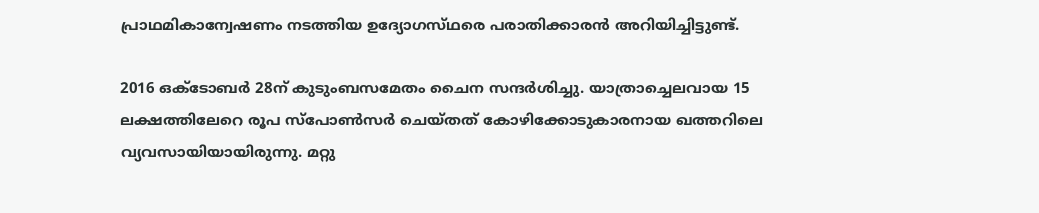പ്രാഥമികാന്വേഷണം നടത്തിയ ഉദ്യോഗസ്‌ഥരെ പരാതിക്കാരൻ അറിയിച്ചിട്ടുണ്ട്‌.

2016 ഒക്ടോബർ 28ന് കുടുംബസമേതം ചൈന സന്ദർശിച്ചു. യാത്രാച്ചെലവായ 15 ലക്ഷത്തിലേറെ രൂപ സ്പോൺസർ ചെയ്തത് കോഴിക്കോടുകാരനായ ഖത്തറിലെ വ്യവസായിയായിരുന്നു. മറ്റു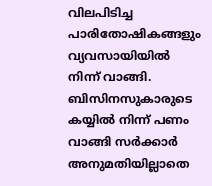വിലപിടിച്ച പാരിതോഷികങ്ങളും വ്യവസായിയിൽ നിന്ന് വാങ്ങി. ബിസിനസുകാരുടെ കയ്യിൽ നിന്ന് പണം വാങ്ങി സർക്കാർ അനുമതിയില്ലാതെ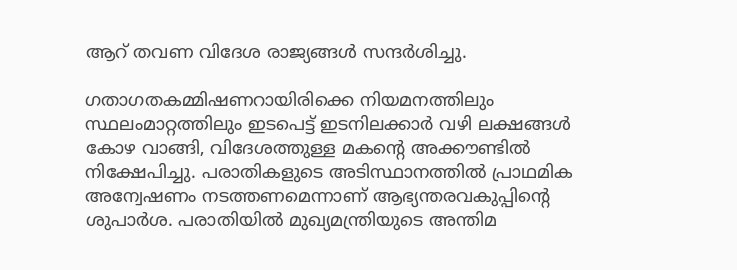ആറ് തവണ വിദേശ രാജ്യങ്ങൾ സന്ദർശിച്ചു.

ഗതാഗതകമ്മിഷണറായിരിക്കെ നിയമനത്തിലും സ്ഥലംമാറ്റത്തിലും ഇടപെട്ട് ഇടനിലക്കാർ വഴി ലക്ഷങ്ങൾ കോഴ വാങ്ങി, വിദേശത്തുള്ള മകന്റെ അക്കൗണ്ടിൽ നിക്ഷേപിച്ചു. പരാതികളുടെ അടിസ്ഥാനത്തിൽ പ്രാഥമിക അന്വേഷണം നടത്തണമെന്നാണ് ആഭ്യന്തരവകുപ്പിന്റെ ശുപാർശ. പരാതിയിൽ മുഖ്യമന്ത്രിയുടെ അന്തിമ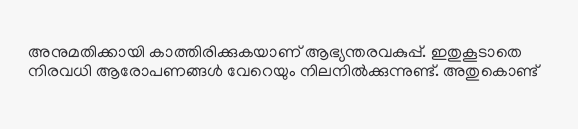അനുമതിക്കായി കാത്തിരിക്കുകയാണ് ആഭ്യന്തരവകുപ്പ്. ഇതുകൂടാതെ നിരവധി ആരോപണങ്ങൾ വേറെയും നിലനിൽക്കുന്നുണ്ട്. അതുകൊണ്ട്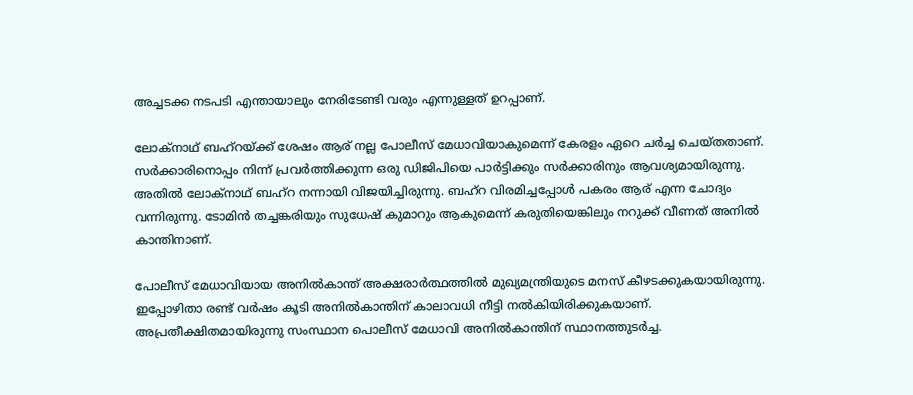അച്ചടക്ക നടപടി എന്തായാലും നേരിടേണ്ടി വരും എന്നുള്ളത് ഉറപ്പാണ്.

ലോക്‌നാഥ് ബഹ്‌റയ്ക്ക് ശേഷം ആര് നല്ല പോലീസ് മേധാവിയാകുമെന്ന് കേരളം ഏറെ ചർച്ച ചെയ്തതാണ്. സർക്കാരിനൊപ്പം നിന്ന് പ്രവർത്തിക്കുന്ന ഒരു ഡിജിപിയെ പാർട്ടിക്കും സർക്കാരിനും ആവശ്യമായിരുന്നു. അതിൽ ലോക്‌നാഥ് ബഹ്‌റ നന്നായി വിജയിച്ചിരുന്നു. ബഹ്‌റ വിരമിച്ചപ്പോൾ പകരം ആര് എന്ന ചോദ്യം വന്നിരുന്നു. ടോമിൻ തച്ചങ്കരിയും സുധേഷ് കുമാറും ആകുമെന്ന് കരുതിയെങ്കിലും നറുക്ക് വീണത് അനിൽ കാന്തിനാണ്.

പോലീസ് മേധാവിയായ അനിൽകാന്ത് അക്ഷരാർത്ഥത്തിൽ മുഖ്യമന്ത്രിയുടെ മനസ് കീഴടക്കുകയായിരുന്നു. ഇപ്പോഴിതാ രണ്ട് വർഷം കൂടി അനിൽകാന്തിന് കാലാവധി നീട്ടി നൽകിയിരിക്കുകയാണ്. അപ്രതീക്ഷിതമായിരുന്നു സംസ്ഥാന പൊലീസ് മേധാവി അനിൽകാന്തിന് സ്ഥാനത്തുടർച്ച.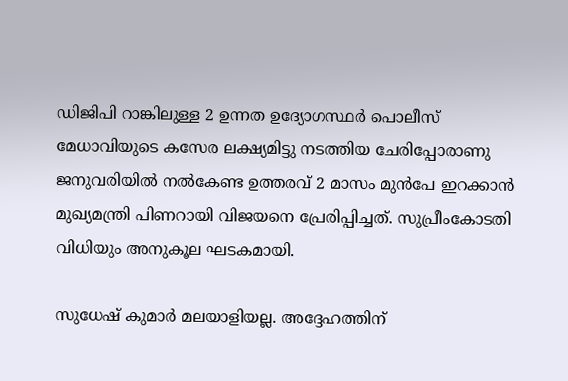ഡിജിപി റാങ്കിലുള്ള 2 ഉന്നത ഉദ്യോഗസ്ഥർ പൊലീസ് മേധാവിയുടെ കസേര ലക്ഷ്യമിട്ടു നടത്തിയ ചേരിപ്പോരാണു ജനുവരിയിൽ നൽകേണ്ട ഉത്തരവ് 2 മാസം മുൻപേ ഇറക്കാൻ മുഖ്യമന്ത്രി പിണറായി വിജയനെ പ്രേരിപ്പിച്ചത്. സുപ്രീംകോടതി വിധിയും അനുകൂല ഘടകമായി.

സുധേഷ് കുമാർ മലയാളിയല്ല. അദ്ദേഹത്തിന്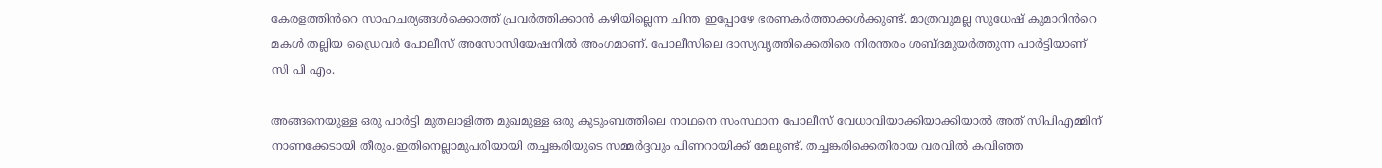കേരളത്തിൻറെ സാഹചര്യങ്ങൾക്കൊത്ത് പ്രവർത്തിക്കാൻ കഴിയില്ലെന്ന ചിന്ത ഇപ്പോഴേ ഭരണകർത്താക്കൾക്കുണ്ട്. മാത്രവുമല്ല സുധേഷ് കുമാറിൻറെ മകൾ തല്ലിയ ഡ്രൈവർ പോലീസ് അസോസിയേഷനിൽ അംഗമാണ്. പോലീസിലെ ദാസ്യവൃത്തിക്കെതിരെ നിരന്തരം ശബ്ദമുയർത്തുന്ന പാർട്ടിയാണ് സി പി എം.

അങ്ങനെയുള്ള ഒരു പാർട്ടി മുതലാളിത്ത മുഖമുള്ള ഒരു കുടുംബത്തിലെ നാഥനെ സംസ്ഥാന പോലീസ് വേധാവിയാക്കിയാക്കിയാൽ അത് സിപിഎമ്മിന് നാണക്കേടായി തീരും.ഇതിനെല്ലാമുപരിയായി തച്ചങ്കരിയുടെ സമ്മർദ്ദവും പിണറായിക്ക് മേലുണ്ട്. തച്ചങ്കരിക്കെതിരായ വരവിൽ കവിഞ്ഞ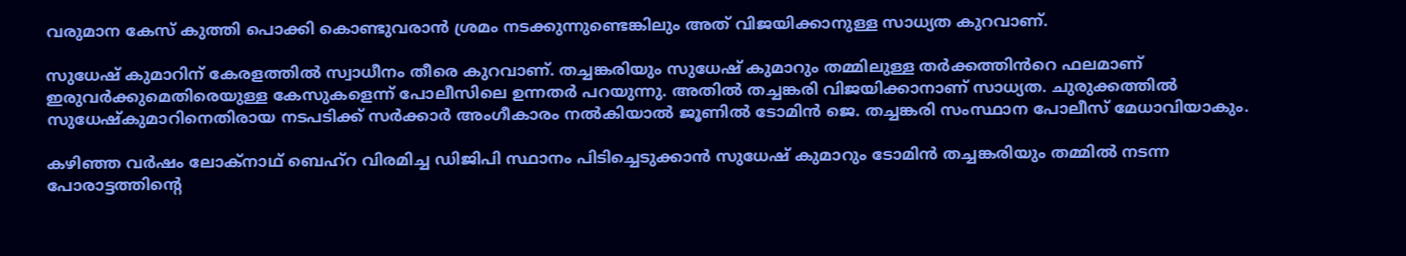വരുമാന കേസ് കുത്തി പൊക്കി കൊണ്ടുവരാൻ ശ്രമം നടക്കുന്നുണ്ടെങ്കിലും അത് വിജയിക്കാനുള്ള സാധ്യത കുറവാണ്.

സുധേഷ് കുമാറിന് കേരളത്തിൽ സ്വാധീനം തീരെ കുറവാണ്. തച്ചങ്കരിയും സുധേഷ് കുമാറും തമ്മിലുള്ള തർക്കത്തിൻറെ ഫലമാണ് ഇരുവർക്കുമെതിരെയുള്ള കേസുകളെന്ന് പോലീസിലെ ഉന്നതർ പറയുന്നു. അതിൽ തച്ചങ്കരി വിജയിക്കാനാണ് സാധ്യത. ചുരുക്കത്തിൽ സുധേഷ്കുമാറിനെതിരായ നടപടിക്ക് സർക്കാർ അംഗീകാരം നൽകിയാൽ ജൂണിൽ ടോമിൻ ജെ. തച്ചങ്കരി സംസ്ഥാന പോലീസ് മേധാവിയാകും.

കഴിഞ്ഞ വർഷം ലോക്‌നാഥ് ബെഹ്‌റ വിരമിച്ച ഡിജിപി സ്ഥാനം പിടിച്ചെടുക്കാൻ സുധേഷ് കുമാറും ടോമിൻ തച്ചങ്കരിയും തമ്മിൽ നടന്ന പോരാട്ടത്തിന്റെ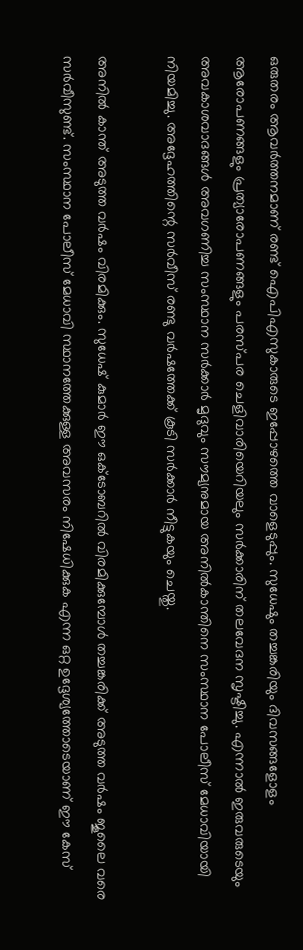ഒരുതരം ആവർത്തനമാണ് രണ്ട് ഐപിഎസുകാരുടെ ഇപ്പോഴത്തെ വാളെടുപ്പും. സുധേഷും തച്ചങ്കരിയും ദിവസങ്ങളോളം ആരോപണങ്ങളും പ്രത്യാരോപണങ്ങളും പരസ്‌പര ചെളിവാരിയെറിയലും സർക്കാരിന് തലവേദന സൃഷ്ടിച്ചു. എന്നാൽ ഇരുവരുടെയും അവകാശവാദങ്ങൾ അവഗണിച്ച സംസ്ഥാന സർക്കാർ മൃദുവും സൗമ്യനുമായ അനിൽകാന്തിനെ സംസ്ഥാന പോലീസ് മേധാവിയായി നിയമിച്ചു. അദ്ദേഹത്തിന്റെ സർവീസ് രണ്ടു വർഷത്തേക്ക് കൂടി സർക്കാർ നീട്ടുകയും ചെയ്തു.

അനിൽ കാന്ത് അടുത്ത വർഷം വിരമിക്കും. സുധേഷ് കുമാർ ഈ ഒക്ടോബറിൽ വിരമിക്കുമ്പോൾ തച്ചങ്കരിക്ക് അടുത്ത വർഷം ജൂലൈ വരെ സർവീസുണ്ട്. സംസ്ഥാന പോലീസ് മേധാവി സ്ഥാനത്തേക്കുള്ള അവസരം നിഷേധിക്കുക എന്ന ഒറ്റ ഉദ്ദേശ്യത്തോടെയാണ് ഈ കേസ്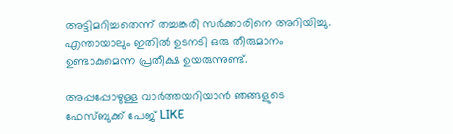അട്ടിമറിച്ചതെന്ന് തച്ചങ്കരി സർക്കാരിനെ അറിയിച്ചു. എന്തായാലും ഇതിൽ ഉടനടി ഒരു തീരുമാനം ഉണ്ടാകുമെന്ന പ്രതീക്ഷ ഉയരുന്നുണ്ട്.

അപ്പപ്പോഴുള്ള വാര്‍ത്തയറിയാന്‍ ഞങ്ങളുടെ ഫേസ്‌ബുക്ക്‌ പേജ് LIKE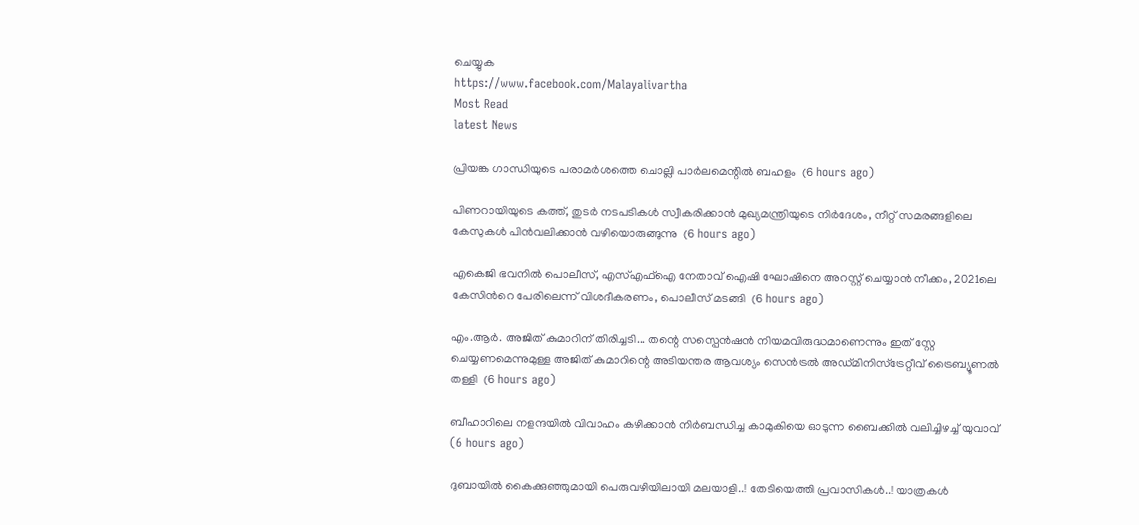ചെയ്യുക
https://www.facebook.com/Malayalivartha
Most Read
latest News

പ്രിയങ്ക ഗാന്ധിയുടെ പരാമർശത്തെ ചൊല്ലി പാർലമെന്റിൽ ബഹളം  (6 hours ago)

പിണറായിയുടെ കത്ത്, തുടര്‍ നടപടികൾ സ്വീകരിക്കാൻ മുഖ്യമന്ത്രിയുടെ നിര്‍ദേശം, നീറ്റ് സമരങ്ങളിലെ കേസുകൾ പിൻവലിക്കാൻ വഴിയൊരുങ്ങുന്നു  (6 hours ago)

എകെജി ഭവനിൽ പൊലീസ്, എസ്എഫ്ഐ നേതാവ് ഐഷി ഘോഷിനെ അറസ്റ്റ് ചെയ്യാൻ നീക്കം, 2021ലെ കേസിന്‍റെ പേരിലെന്ന് വിശദീകരണം, പൊലീസ് മടങ്ങി  (6 hours ago)

എം.ആർ. അജിത് കുമാറിന് തിരിച്ചടി... തന്റെ സസ്പെൻഷൻ നിയമവിരുദ്ധമാണെന്നും ഇത് സ്റ്റേ ചെയ്യണമെന്നുമുള്ള അജിത് കുമാറിന്റെ അടിയന്തര ആവശ്യം സെൻട്രൽ അഡ്മിനിസ്ട്രേറ്റീവ് ട്രൈബ്യൂണൽ തള്ളി  (6 hours ago)

ബീഹാറിലെ നളന്ദയിൽ വിവാഹം കഴിക്കാൻ നിർബന്ധിച്ച കാമുകിയെ ഓടുന്ന ബൈക്കിൽ വലിച്ചിഴച്ച് യുവാവ്  (6 hours ago)

ദുബായിൽ കൈക്കുഞ്ഞുമായി പെരുവഴിയിലായി മലയാളി..! തേടിയെത്തി പ്രവാസികൾ..! യാത്രകൾ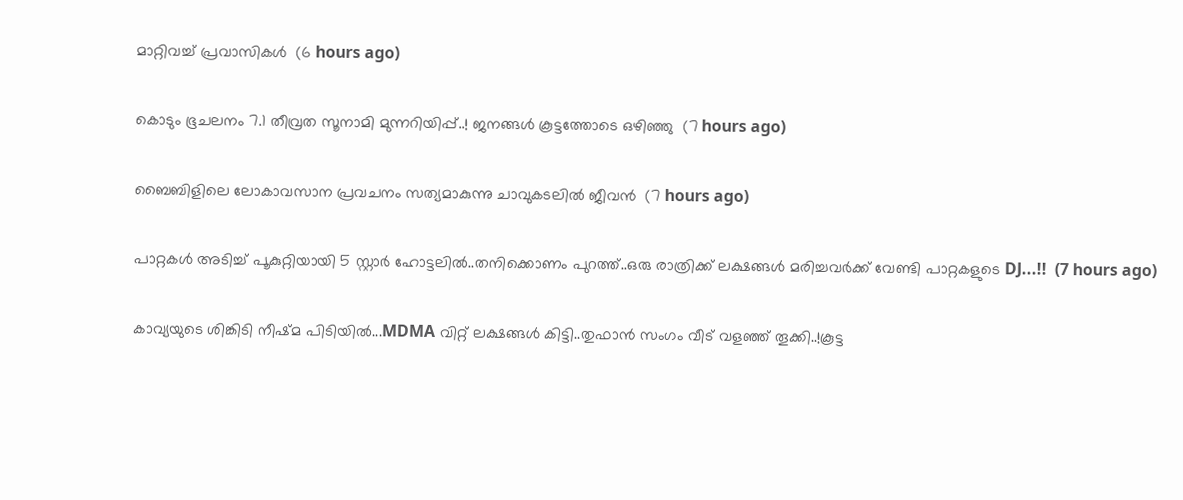മാറ്റിവച്ച് പ്രവാസികൾ  (6 hours ago)

കൊടും ഭൂചലനം 7.1 തീവ്രത സൂനാമി മുന്നറിയിപ്പ്..! ജനങ്ങൾ കൂട്ടത്തോടെ ഒഴിഞ്ഞു  (7 hours ago)

ബൈബിളിലെ ലോകാവസാന പ്രവചനം സത്യമാകുന്നു ചാവുകടലില്‍ ജീവൻ  (7 hours ago)

പാറ്റകൾ അടിച്ച് പൂകുറ്റിയായി 5 സ്റ്റാർ ഹോട്ടലിൽ..തനിക്കൊണം പുറത്ത്..ഒരു രാത്രിക്ക് ലക്ഷങ്ങൾ മരിച്ചവർക്ക് വേണ്ടി പാറ്റകളുടെ DJ...!!  (7 hours ago)

കാവ്യയുടെ ശിങ്കിടി നീഷ്മ പിടിയിൽ...MDMA വിറ്റ് ലക്ഷങ്ങൾ കിട്ടി..തുഫാൻ സംഗം വീട് വളഞ്ഞ് തൂക്കി..!കൂട്ട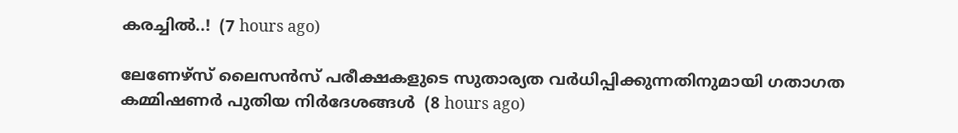കരച്ചിൽ..!  (7 hours ago)

ലേണേഴ്‌സ് ലൈസന്‍സ് പരീക്ഷകളുടെ സുതാര്യത വര്‍ധിപ്പിക്കുന്നതിനുമായി ഗതാഗത കമ്മിഷണര്‍ പുതിയ നിര്‍ദേശങ്ങള്‍  (8 hours ago)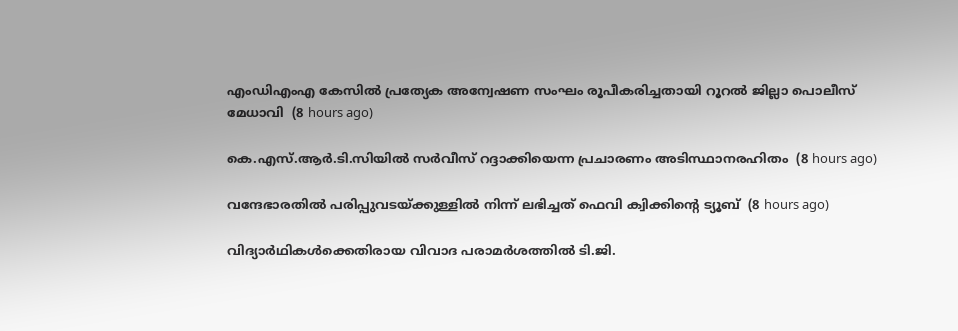എംഡിഎംഎ കേസില്‍ പ്രത്യേക അന്വേഷണ സംഘം രൂപീകരിച്ചതായി റൂറല്‍ ജില്ലാ പൊലീസ് മേധാവി  (8 hours ago)

കെ.എസ്.ആര്‍.ടി.സിയില്‍ സര്‍വീസ് റദ്ദാക്കിയെന്ന പ്രചാരണം അടിസ്ഥാനരഹിതം  (8 hours ago)

വന്ദേഭാരതില്‍ പരിപ്പുവടയ്ക്കുള്ളില്‍ നിന്ന് ലഭിച്ചത് ഫെവി ക്വിക്കിന്റെ ട്യൂബ്  (8 hours ago)

വിദ്യാര്‍ഥികള്‍ക്കെതിരായ വിവാദ പരാമര്‍ശത്തില്‍ ടി.ജി.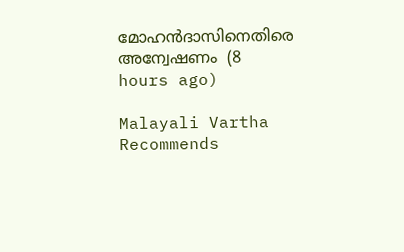മോഹന്‍ദാസിനെതിരെ അന്വേഷണം  (8 hours ago)

Malayali Vartha Recommends